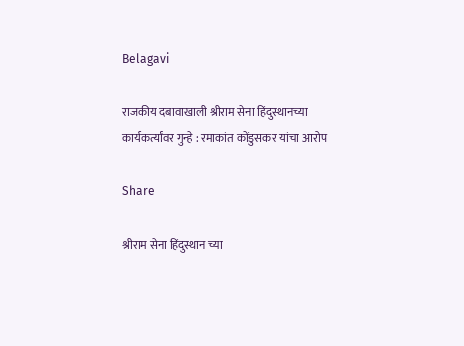Belagavi

राजकीय दबावाखाली श्रीराम सेना हिंदुस्थानच्या कार्यकर्त्यांवर गुन्हे : रमाकांत कोंडुसकर यांचा आरोप

Share

श्रीराम सेना हिंदुस्थान च्या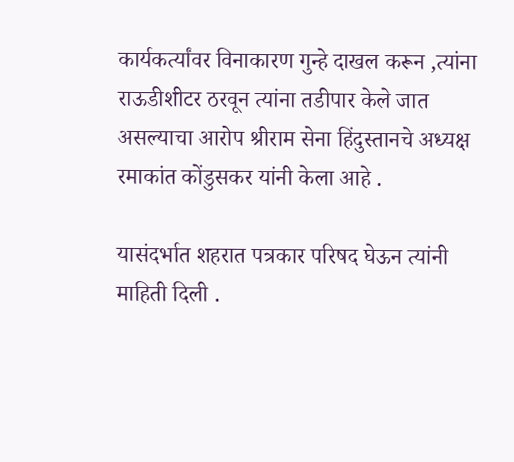कार्यकर्त्यांवर विनाकारण गुन्हे दाखल करून ,त्यांना राऊडीशीटर ठरवून त्यांना तडीपार केले जात असल्याचा आरोप श्रीराम सेना हिंदुस्तानचे अध्यक्ष रमाकांत कोंडुसकर यांनी केला आहे .

यासंदर्भात शहरात पत्रकार परिषद घेऊन त्यांनी माहिती दिली .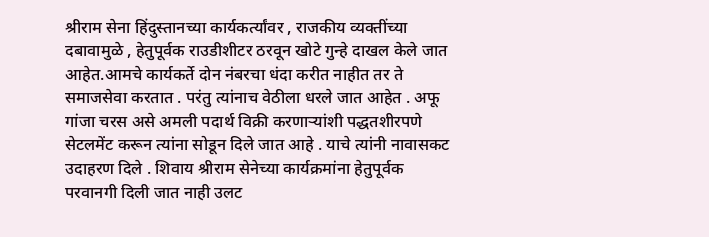श्रीराम सेना हिंदुस्तानच्या कार्यकर्त्यांवर , राजकीय व्यक्तींच्या दबावामुळे , हेतुपूर्वक राउडीशीटर ठरवून खोटे गुन्हे दाखल केले जात आहेत.आमचे कार्यकर्ते दोन नंबरचा धंदा करीत नाहीत तर ते समाजसेवा करतात . परंतु त्यांनाच वेठीला धरले जात आहेत . अफू गांजा चरस असे अमली पदार्थ विक्री करणाऱ्यांशी पद्धतशीरपणे सेटलमेंट करून त्यांना सोडून दिले जात आहे . याचे त्यांनी नावासकट उदाहरण दिले . शिवाय श्रीराम सेनेच्या कार्यक्रमांना हेतुपूर्वक परवानगी दिली जात नाही उलट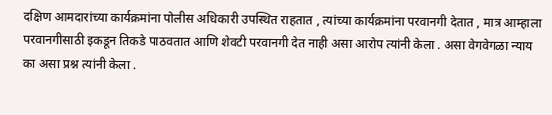दक्षिण आमदारांच्या कार्यक्रमांना पोलीस अधिकारी उपस्थित राहतात , त्यांच्या कार्यक्रमांना परवानगी देतात , मात्र आम्हाला परवानगीसाठी इकडून तिकडे पाठवतात आणि शेवटी परवानगी देत नाही असा आरोप त्यांनी केला . असा वेगवेगळा न्याय का असा प्रश्न त्यांनी केला .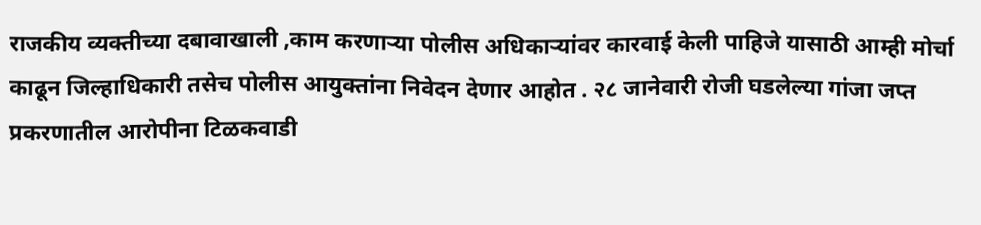राजकीय व्यक्तीच्या दबावाखाली ,काम करणाऱ्या पोलीस अधिकाऱ्यांवर कारवाई केली पाहिजे यासाठी आम्ही मोर्चा काढून जिल्हाधिकारी तसेच पोलीस आयुक्तांना निवेदन देणार आहोत . २८ जानेवारी रोजी घडलेल्या गांजा जप्त प्रकरणातील आरोपीना टिळकवाडी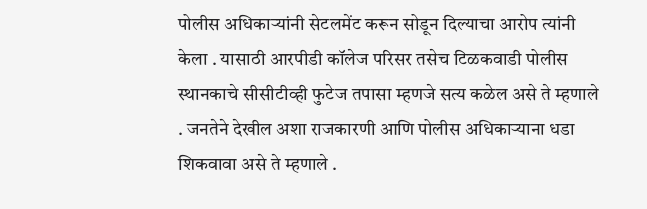पोलीस अधिकाऱ्यांनी सेटलमेंट करून सोडून दिल्याचा आरोप त्यांनी केला . यासाठी आरपीडी कॉलेज परिसर तसेच टिळकवाडी पोलीस स्थानकाचे सीसीटीव्ही फुटेज तपासा म्हणजे सत्य कळेल असे ते म्हणाले . जनतेने देखील अशा राजकारणी आणि पोलीस अधिकाऱ्याना धडा शिकवावा असे ते म्हणाले .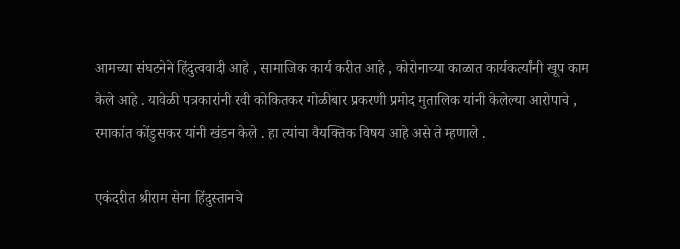आमच्या संघटनेने हिंदुत्ववादी आहे , सामाजिक कार्य करीत आहे , कोरोनाच्या काळात कार्यकर्त्यांनी खूप काम केले आहे . यावेळी पत्रकारांनी रवी कोकितकर गोळीबार प्रकरणी प्रमोद मुतालिक यांनी केलेल्या आरोपाचे , रमाकांत कोंडुसकर यांनी खंडन केले . हा त्यांचा वैयक्तिक विषय आहे असे ते म्हणाले .

एकंदरीत श्रीराम सेना हिंदुस्तानचे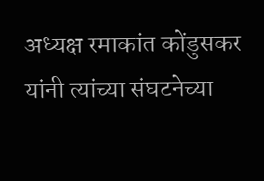अध्यक्ष रमाकांत कोंडुसकर यांनी त्यांच्या संघटनेच्या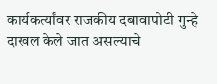कार्यकर्त्यांवर राजकीय दबावापोटी गुन्हे दाखल केले जात असल्याचे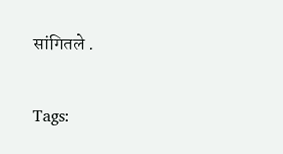सांगितले .

Tags: